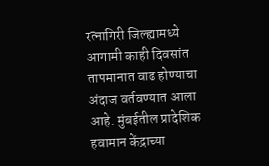रत्नागिरी जिल्ह्यामध्ये आगामी काही दिवसांत तापमानात वाढ होण्याचा अंदाज वर्तवण्यात आला आहे. मुंबईतील प्रादेशिक हवामान केंद्राच्या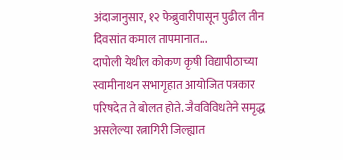अंदाजानुसार, १२ फेब्रुवारीपासून पुढील तीन दिवसांत कमाल तापमानात...
दापोली येथील कोकण कृषी विद्यापीठाच्या स्वामीनाथन सभागृहात आयोजित पत्रकार परिषदेत ते बोलत होते. जैवविविधतेने समृद्ध असलेल्या रत्नागिरी जिल्ह्यात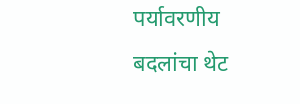पर्यावरणीय बदलांचा थेट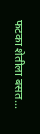फटका शेतीला बसत...